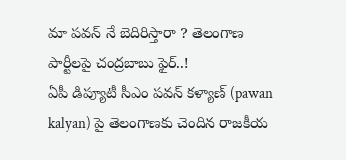మా పవన్ నే బెదిరిస్తారా ? తెలంగాణ పార్టీలపై చంద్రబాబు ఫైర్..!
ఏపీ డిప్యూటీ సీఎం పవన్ కళ్యాణ్ (pawan kalyan) పై తెలంగాణకు చెందిన రాజకీయ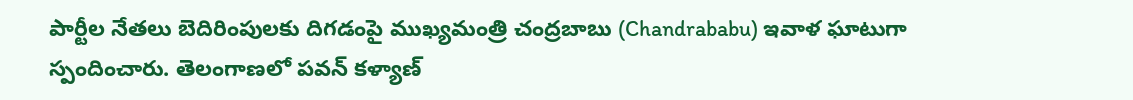పార్టీల నేతలు బెదిరింపులకు దిగడంపై ముఖ్యమంత్రి చంద్రబాబు (Chandrababu) ఇవాళ ఘాటుగా స్పందించారు. తెలంగాణలో పవన్ కళ్యాణ్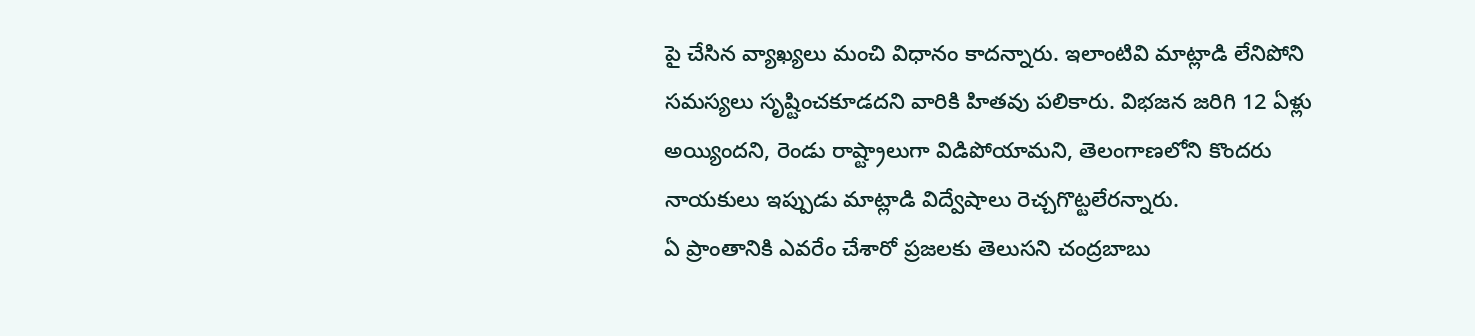పై చేసిన వ్యాఖ్యలు మంచి విధానం కాదన్నారు. ఇలాంటివి మాట్లాడి లేనిపోని సమస్యలు సృష్టించకూడదని వారికి హితవు పలికారు. విభజన జరిగి 12 ఏళ్లు అయ్యిందని, రెండు రాష్ట్రాలుగా విడిపోయామని, తెలంగాణలోని కొందరు నాయకులు ఇప్పుడు మాట్లాడి విద్వేషాలు రెచ్చగొట్టలేరన్నారు.
ఏ ప్రాంతానికి ఎవరేం చేశారో ప్రజలకు తెలుసని చంద్రబాబు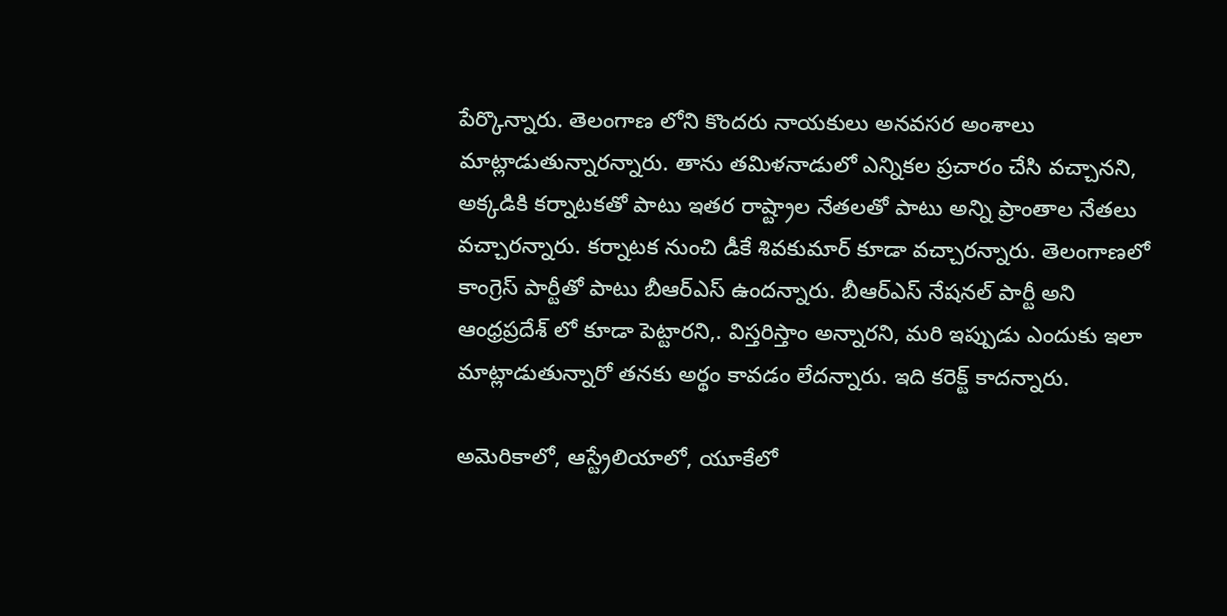పేర్కొన్నారు. తెలంగాణ లోని కొందరు నాయకులు అనవసర అంశాలు మాట్లాడుతున్నారన్నారు. తాను తమిళనాడులో ఎన్నికల ప్రచారం చేసి వచ్చానని, అక్కడికి కర్నాటకతో పాటు ఇతర రాష్ట్రాల నేతలతో పాటు అన్ని ప్రాంతాల నేతలు వచ్చారన్నారు. కర్నాటక నుంచి డీకే శివకుమార్ కూడా వచ్చారన్నారు. తెలంగాణలో కాంగ్రెస్ పార్టీతో పాటు బీఆర్ఎస్ ఉందన్నారు. బీఆర్ఎస్ నేషనల్ పార్టీ అని ఆంధ్రప్రదేశ్ లో కూడా పెట్టారని,. విస్తరిస్తాం అన్నారని, మరి ఇప్పుడు ఎందుకు ఇలా మాట్లాడుతున్నారో తనకు అర్థం కావడం లేదన్నారు. ఇది కరెక్ట్ కాదన్నారు.

అమెరికాలో, ఆస్ట్రేలియాలో, యూకేలో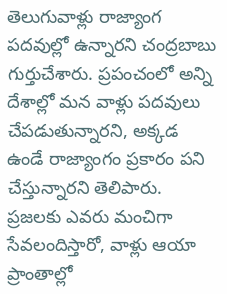తెలుగువాళ్లు రాజ్యాంగ పదవుల్లో ఉన్నారని చంద్రబాబు గుర్తుచేశారు. ప్రపంచంలో అన్ని దేశాల్లో మన వాళ్లు పదవులు చేపడుతున్నారని, అక్కడ ఉండే రాజ్యాంగం ప్రకారం పని చేస్తున్నారని తెలిపారు. ప్రజలకు ఎవరు మంచిగా సేవలందిస్తారో, వాళ్లు ఆయా ప్రాంతాల్లో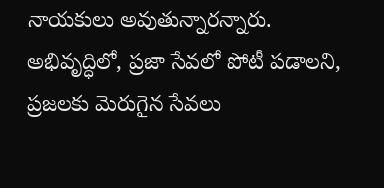నాయకులు అవుతున్నారన్నారు. అభివృద్ధిలో, ప్రజా సేవలో పోటీ పడాలని, ప్రజలకు మెరుగైన సేవలు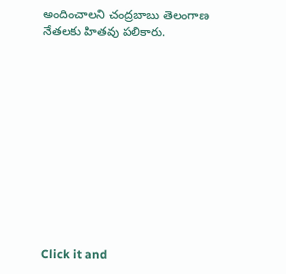అందించాలని చంద్రబాబు తెలంగాణ నేతలకు హితవు పలికారు.












Click it and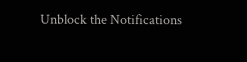Unblock the Notifications